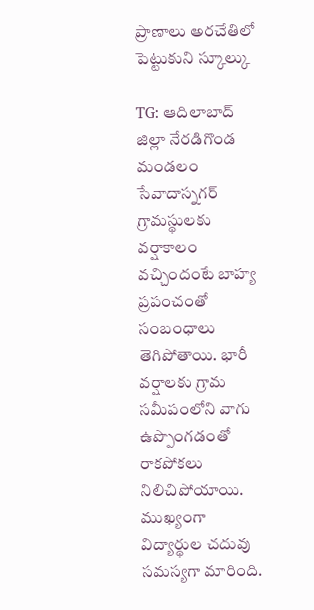ప్రాణాలు అరచేతిలో పెట్టుకుని స్కూల్కు

TG: ఆదిలాబాద్ జిల్లా నేరడిగొండ మండలం సేవాదాస్నగర్ గ్రామస్థులకు వర్షాకాలం వచ్చిందంటే బాహ్య ప్రపంచంతో సంబంధాలు తెగిపోతాయి. భారీ వర్షాలకు గ్రామ సమీపంలోని వాగు ఉప్పొంగడంతో రాకపోకలు నిలిచిపోయాయి. ముఖ్యంగా విద్యార్థుల చదువు సమస్యగా మారింది.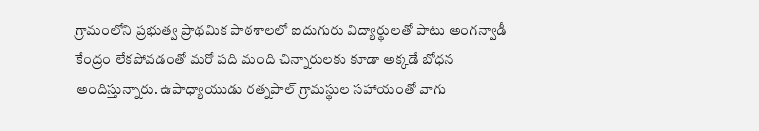గ్రామంలోని ప్రభుత్వ ప్రాథమిక పాఠశాలలో ఐదుగురు విద్యార్థులతో పాటు అంగన్వాడీ కేంద్రం లేకపోవడంతో మరో పది మంది చిన్నారులకు కూడా అక్కడే బోధన అందిస్తున్నారు. ఉపాధ్యాయుడు రత్నపాల్ గ్రామస్థుల సహాయంతో వాగు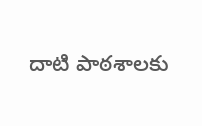దాటి పాఠశాలకు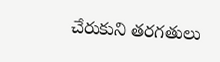చేరుకుని తరగతులు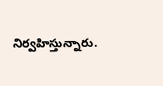నిర్వహిస్తున్నారు.